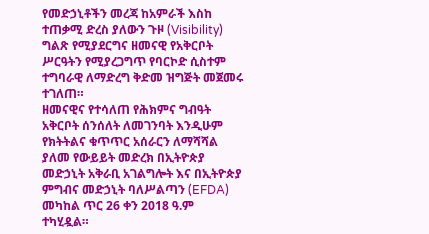የመድኃኒቶችን መረጃ ከአምራች እስከ ተጠቃሚ ድረስ ያለውን ጉዞ (Visibility) ግልጽ የሚያደርግና ዘመናዊ የአቅርቦት ሥርዓትን የሚያረጋግጥ የባርኮድ ሲስተም ተግባራዊ ለማድረግ ቅድመ ዝግጅት መጀመሩ ተገለጠ።
ዘመናዊና የተሳለጠ የሕክምና ግብዓት አቅርቦት ሰንሰለት ለመገንባት እንዲሁም የክትትልና ቁጥጥር አሰራርን ለማሻሻል ያለመ የውይይት መድረክ በኢትዮጵያ መድኃኒት አቅራቢ አገልግሎት እና በኢትዮጵያ ምግብና መድኃኒት ባለሥልጣን (EFDA) መካከል ጥር 26 ቀን 2018 ዓ.ም ተካሂዷል።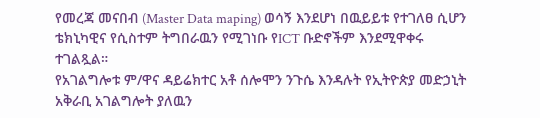የመረጃ መናበብ (Master Data maping) ወሳኝ እንደሆነ በዉይይቱ የተገለፀ ሲሆን ቴክኒካዊና የሲስተም ትግበራዉን የሚገነቡ የICT ቡድኖችም እንደሚዋቀሩ ተገልጿል።
የአገልግሎቱ ም/ዋና ዳይሬክተር አቶ ሰሎሞን ንጉሴ እንዳሉት የኢትዮጵያ መድኃኒት አቅራቢ አገልግሎት ያለዉን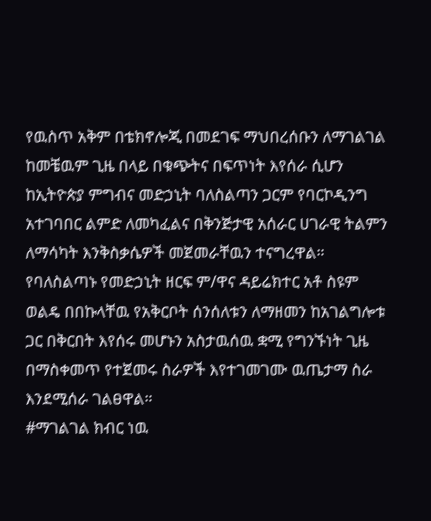የዉስጥ አቅም በቴክኖሎጂ በመደገፍ ማህበረሰቡን ለማገልገል ከመቼዉም ጊዜ በላይ በቁጭትና በፍጥነት እየሰራ ሲሆን ከኢትዮጵያ ምግብና መድኃኒት ባለስልጣን ጋርም የባርኮዲንግ አተገባበር ልምድ ለመካፈልና በቅንጅታዊ አሰራር ሀገራዊ ትልምን ለማሳካት እንቅስቃሴዎች መጀመራቸዉን ተናግረዋል።
የባለስልጣኑ የመድኃኒት ዘርፍ ም/ዋና ዳይሬክተር አቶ ስዩም ወልዴ በበኩላቸዉ የአቅርቦት ሰንሰለቱን ለማዘመን ከአገልግሎቱ ጋር በቅርበት እየሰሩ መሆኑን አስታዉሰዉ ቋሚ የግንኙነት ጊዜ በማስቀመጥ የተጀመሩ ስራዎች እየተገመገሙ ዉጤታማ ስራ እንደሚሰራ ገልፀዋል።
#ማገልገል ክብር ነዉ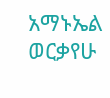አማኑኤል ወርቃየሁ